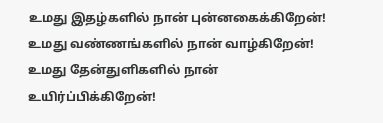உமது இதழ்களில் நான் புன்னகைக்கிறேன்!
உமது வண்ணங்களில் நான் வாழ்கிறேன்!
உமது தேன்துளிகளில் நான் உயிர்ப்பிக்கிறேன்!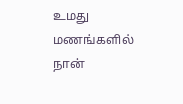உமது மணங்களில் நான்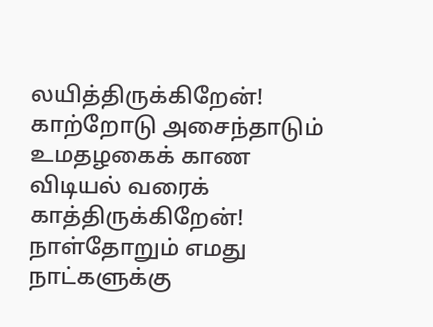லயித்திருக்கிறேன்!
காற்றோடு அசைந்தாடும் உமதழகைக் காண
விடியல் வரைக் காத்திருக்கிறேன்!
நாள்தோறும் எமது நாட்களுக்கு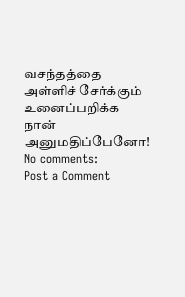வசந்தத்தை
அள்ளிச் சேர்க்கும் உனைப்பறிக்க
நான் அனுமதிப்பேனோ!
No comments:
Post a Comment